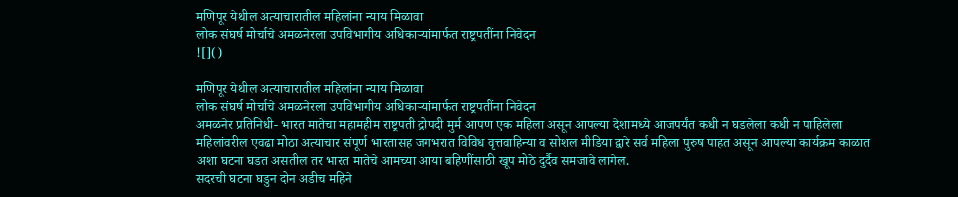मणिपूर येथील अत्याचारातील महिलांना न्याय मिळावा
लोक संघर्ष मोर्चाचे अमळनेरला उपविभागीय अधिकाऱ्यांमार्फत राष्ट्रपतींना निवेदन
![]()

मणिपूर येथील अत्याचारातील महिलांना न्याय मिळावा
लोक संघर्ष मोर्चाचे अमळनेरला उपविभागीय अधिकाऱ्यांमार्फत राष्ट्रपतींना निवेदन
अमळनेर प्रतिनिधी- भारत मातेचा महामहीम राष्ट्रपती द्रोपदी मुर्म आपण एक महिला असून आपल्या देशामध्ये आजपर्यंत कधी न घडलेला कधी न पाहिलेला महिलांवरील एवढा मोठा अत्याचार संपूर्ण भारतासह जगभरात विविध वृत्तवाहिन्या व सोशल मीडिया द्वारे सर्व महिला पुरुष पाहत असून आपल्या कार्यक्रम काळात अशा घटना घडत असतील तर भारत मातेचे आमच्या आया बहिणींसाठी खूप मोठे दुर्दैव समजावे लागेल.
सदरची घटना घडुन दोन अडीच महिने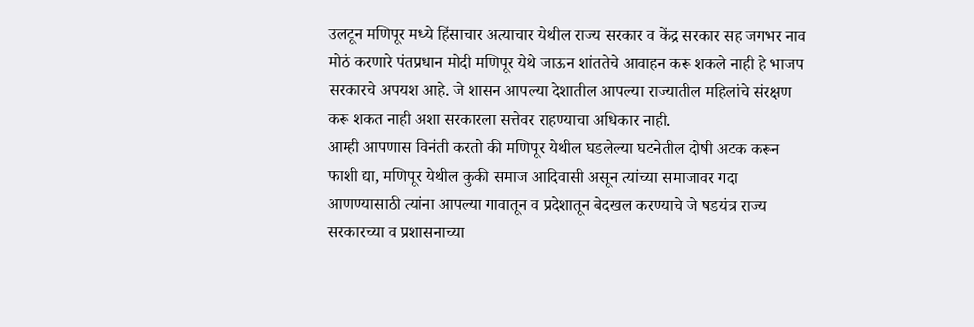उलटून मणिपूर मध्ये हिंसाचार अत्याचार येथील राज्य सरकार व केंद्र सरकार सह जगभर नाव मोठं करणारे पंतप्रधान मोदी मणिपूर येथे जाऊन शांततेचे आवाहन करू शकले नाही हे भाजप सरकारचे अपयश आहे. जे शासन आपल्या देशातील आपल्या राज्यातील महिलांचे संरक्षण करू शकत नाही अशा सरकारला सत्तेवर राहण्याचा अधिकार नाही.
आम्ही आपणास विनंती करतो की मणिपूर येथील घडलेल्या घटनेतील दोषी अटक करून फाशी द्या, मणिपूर येथील कुकी समाज आदिवासी असून त्यांच्या समाजावर गदा आणण्यासाठी त्यांना आपल्या गावातून व प्रदेशातून बेदखल करण्याचे जे षडयंत्र राज्य सरकारच्या व प्रशासनाच्या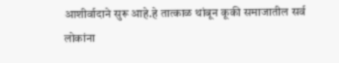आशीर्वादाने सुरू आहे.हे तात्काळ थांबून कूकी समाजातील सर्व लोकांना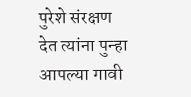पुरेशे संरक्षण देत त्यांना पुन्हा आपल्या गावी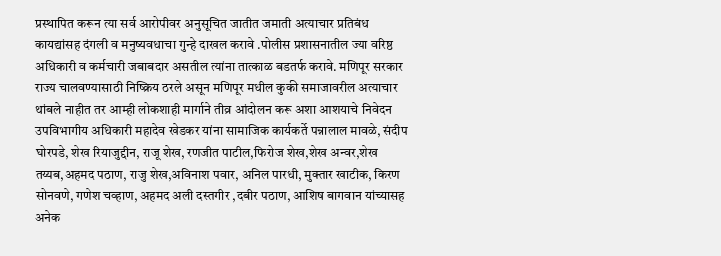प्रस्थापित करून त्या सर्व आरोपीवर अनुसूचित जातीत जमाती अत्याचार प्रतिबंध कायद्यांसह दंगली व मनुष्यवधाचा गुन्हे दाखल करावे .पोलीस प्रशासनातील ज्या वरिष्ठ अधिकारी व कर्मचारी जबाबदार असतील त्यांना तात्काळ बडतर्फ करावे. मणिपूर सरकार राज्य चालवण्यासाठी निष्क्रिय ठरले असून मणिपूर मधील कुकी समाजावरील अत्याचार थांबले नाहीत तर आम्ही लोकशाही मार्गाने तीव्र आंदोलन करू अशा आशयाचे निवेदन उपविभागीय अधिकारी महादेव खेडकर यांना सामाजिक कार्यकर्ते पन्नालाल मावळे, संदीप घोरपडे, शेख रियाजुद्दीन, राजू शेख, रणजीत पाटील,फिरोज शेख,शेख अन्वर,शेख तय्यब,अहमद पठाण, राजु शेख,अविनाश पवार, अनिल पारधी, मुक्तार खाटीक, किरण सोनवणे, गणेश चव्हाण, अहमद अली दस्तगीर ,दबीर पठाण, आशिष बागवान यांच्यासह अनेक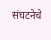संघटनेचे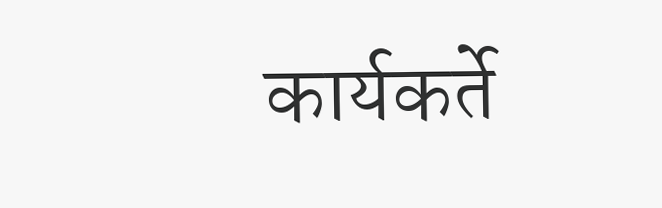कार्यकर्ते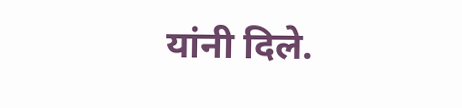यांनी दिले.